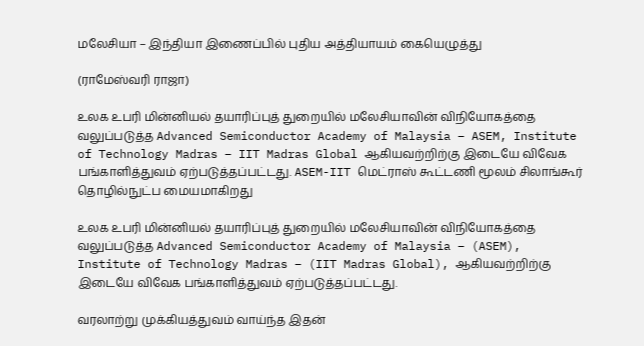மலேசியா – இந்தியா இணைப்பில் புதிய அத்தியாயம் கையெழுத்து

(ராமேஸ்வரி ராஜா)

உலக உபரி மின்னியல் தயாரிப்புத் துறையில் மலேசியாவின் விநியோகத்தை வலுப்படுத்த Advanced Semiconductor Academy of Malaysia – ASEM, Institute of Technology Madras – IIT Madras Global ஆகியவற்றிற்கு இடையே விவேக பங்காளித்துவம் ஏற்படுத்தப்பட்டது. ASEM-IIT மெட்ராஸ் கூட்டணி மூலம் சிலாங்கூர் தொழில்நுட்ப மையமாகிறது

உலக உபரி மின்னியல் தயாரிப்புத் துறையில் மலேசியாவின் விநியோகத்தை வலுப்படுத்த Advanced Semiconductor Academy of Malaysia – (ASEM), Institute of Technology Madras – (IIT Madras Global), ஆகியவற்றிற்கு இடையே விவேக பங்காளித்துவம் ஏற்படுத்தப்பட்டது.

வரலாற்று முக்கியத்துவம் வாய்ந்த இதன்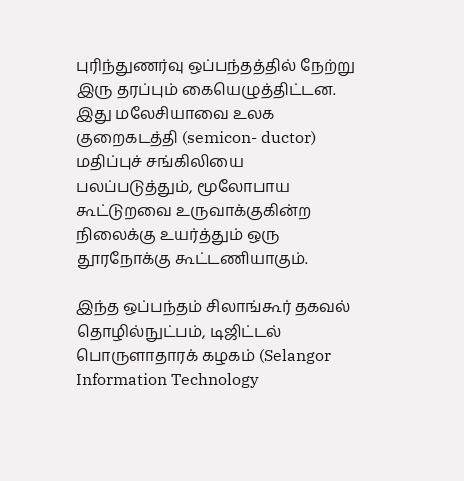புரிந்துணர்வு ஒப்பந்தத்தில் நேற்று இரு தரப்பும் கையெழுத்திட்டன. இது மலேசியாவை உலக குறைகடத்தி (semicon- ductor) மதிப்புச் சங்கிலியை பலப்படுத்தும், மூலோபாய கூட்டுறவை உருவாக்குகின்ற நிலைக்கு உயர்த்தும் ஒரு தூரநோக்கு கூட்டணியாகும்.

இந்த ஒப்பந்தம் சிலாங்கூர் தகவல் தொழில்நுட்பம், டிஜிட்டல் பொருளாதாரக் கழகம் (Selangor Information Technology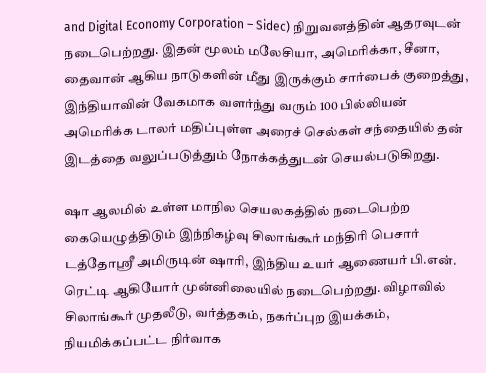and Digital Economy Corporation – Sidec) நிறுவனத்தின் ஆதரவுடன் நடைபெற்றது. இதன் மூலம் மலேசியா, அமெரிக்கா, சீனா, தைவான் ஆகிய நாடுகளின் மீது இருக்கும் சார்பைக் குறைத்து, இந்தியாவின் வேகமாக வளர்ந்து வரும் 100 பில்லியன் அமெரிக்க டாலர் மதிப்புள்ள அரைச் செல்கள் சந்தையில் தன் இடத்தை வலுப்படுத்தும் நோக்கத்துடன் செயல்படுகிறது.

ஷா ஆலமில் உள்ள மாநில செயலகத்தில் நடைபெற்ற கையெழுத்திடும் இந்நிகழ்வு சிலாங்கூர் மந்திரி பெசார் டத்தோஸ்ரீ அமிருடின் ஷாரி, இந்திய உயர் ஆணையர் பி.என். ரெட்டி ஆகியோர் முன்னிலையில் நடைபெற்றது. விழாவில் சிலாங்கூர் முதலீடு, வர்த்தகம், நகர்ப்புற இயக்கம், நியமிக்கப்பட்ட நிர்வாக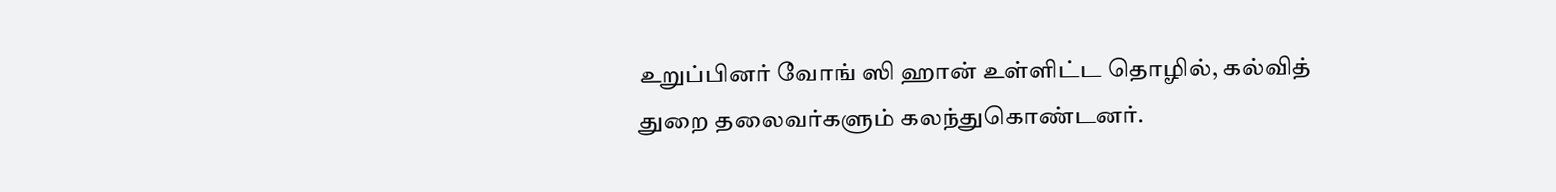உறுப்பினர் வோங் ஸி ஹான் உள்ளிட்ட தொழில், கல்வித் துறை தலைவர்களும் கலந்துகொண்டனர்.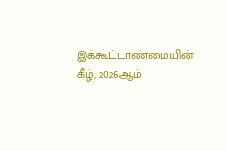இக்கூட்டாண்மையின் கீழ், 2026ஆம்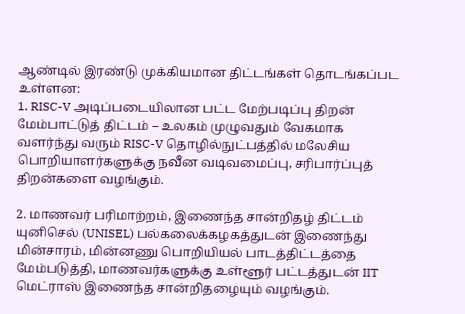ஆண்டில் இரண்டு முக்கியமான திட்டங்கள் தொடங்கப்பட உள்ளன:
1. RISC-V அடிப்படையிலான பட்ட மேற்படிப்பு திறன் மேம்பாட்டுத் திட்டம் – உலகம் முழுவதும் வேகமாக வளர்ந்து வரும் RISC-V தொழில்நுட்பத்தில் மலேசிய பொறியாளர்களுக்கு நவீன வடிவமைப்பு, சரிபார்ப்புத் திறன்களை வழங்கும்.

2. மாணவர் பரிமாற்றம், இணைந்த சான்றிதழ் திட்டம் யுனிசெல் (UNISEL) பல்கலைக்கழகத்துடன் இணைந்து மின்சாரம், மின்னணு பொறியியல் பாடத்திட்டத்தை மேம்படுத்தி, மாணவர்களுக்கு உள்ளூர் பட்டத்துடன் IIT மெட்ராஸ் இணைந்த சான்றிதழையும் வழங்கும்.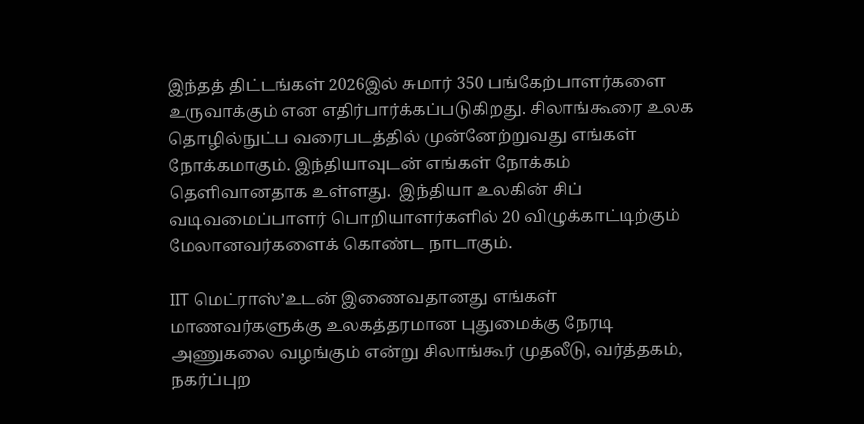இந்தத் திட்டங்கள் 2026இல் சுமார் 350 பங்கேற்பாளர்களை உருவாக்கும் என எதிர்பார்க்கப்படுகிறது. சிலாங்கூரை உலக தொழில்நுட்ப வரைபடத்தில் முன்னேற்றுவது எங்கள் நோக்கமாகும். இந்தியாவுடன் எங்கள் நோக்கம் தெளிவானதாக உள்ளது.  இந்தியா உலகின் சிப் வடிவமைப்பாளர் பொறியாளர்களில் 20 விழுக்காட்டிற்கும் மேலானவர்களைக் கொண்ட நாடாகும்.

IIT மெட்ராஸ்’உடன் இணைவதானது எங்கள் மாணவர்களுக்கு உலகத்தரமான புதுமைக்கு நேரடி அணுகலை வழங்கும் என்று சிலாங்கூர் முதலீடு, வர்த்தகம், நகர்ப்புற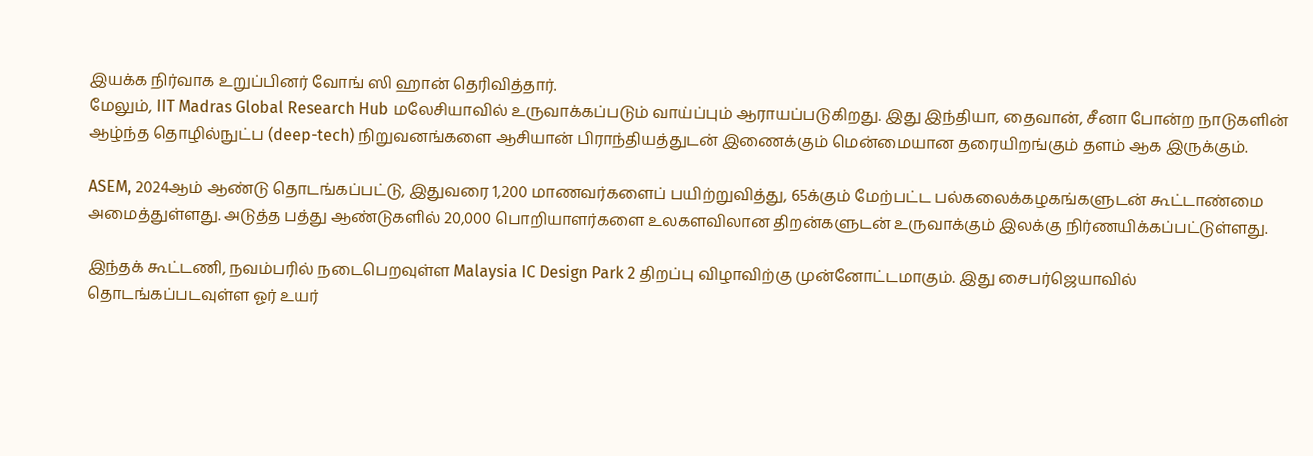இயக்க நிர்வாக உறுப்பினர் வோங் ஸி ஹான் தெரிவித்தார்.
மேலும், IIT Madras Global Research Hub மலேசியாவில் உருவாக்கப்படும் வாய்ப்பும் ஆராயப்படுகிறது. இது இந்தியா, தைவான், சீனா போன்ற நாடுகளின் ஆழ்ந்த தொழில்நுட்ப (deep-tech) நிறுவனங்களை ஆசியான் பிராந்தியத்துடன் இணைக்கும் மென்மையான தரையிறங்கும் தளம் ஆக இருக்கும்.

ASEM, 2024ஆம் ஆண்டு தொடங்கப்பட்டு, இதுவரை 1,200 மாணவர்களைப் பயிற்றுவித்து, 65க்கும் மேற்பட்ட பல்கலைக்கழகங்களுடன் கூட்டாண்மை அமைத்துள்ளது. அடுத்த பத்து ஆண்டுகளில் 20,000 பொறியாளர்களை உலகளவிலான திறன்களுடன் உருவாக்கும் இலக்கு நிர்ணயிக்கப்பட்டுள்ளது.

இந்தக் கூட்டணி, நவம்பரில் நடைபெறவுள்ள Malaysia IC Design Park 2 திறப்பு விழாவிற்கு முன்னோட்டமாகும். இது சைபர்ஜெயாவில் தொடங்கப்படவுள்ள ஓர் உயர்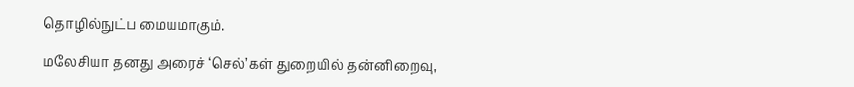தொழில்நுட்ப மையமாகும்.

மலேசியா தனது அரைச் ‘செல்’கள் துறையில் தன்னிறைவு,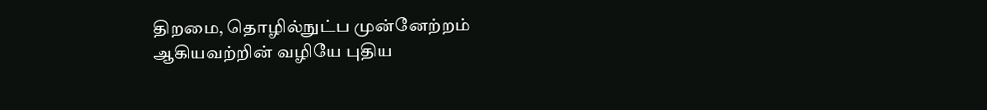திறமை, தொழில்நுட்ப முன்னேற்றம் ஆகியவற்றின் வழியே புதிய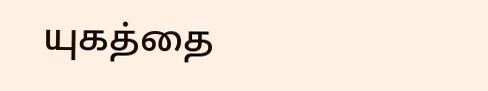யுகத்தை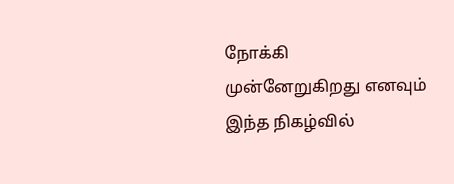நோக்கி முன்னேறுகிறது எனவும் இந்த நிகழ்வில்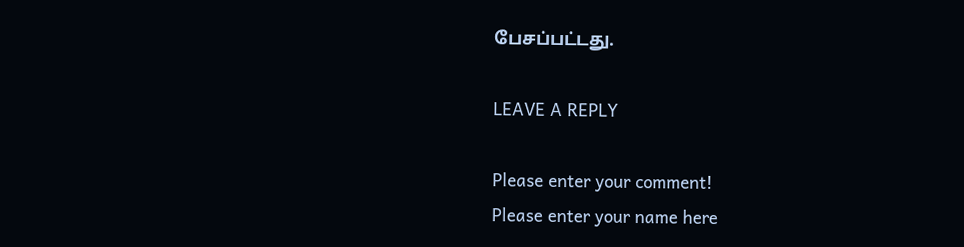பேசப்பட்டது.

LEAVE A REPLY

Please enter your comment!
Please enter your name here